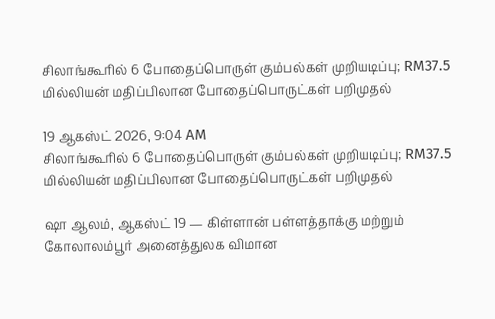சிலாங்கூரில் 6 போதைப்பொருள் கும்பல்கள் முறியடிப்பு; RM37.5 மில்லியன் மதிப்பிலான போதைப்பொருட்கள் பறிமுதல்

19 ஆகஸ்ட் 2026, 9:04 AM
சிலாங்கூரில் 6 போதைப்பொருள் கும்பல்கள் முறியடிப்பு; RM37.5 மில்லியன் மதிப்பிலான போதைப்பொருட்கள் பறிமுதல்

ஷா ஆலம், ஆகஸ்ட் 19 — கிள்ளான் பள்ளத்தாக்கு மற்றும் கோலாலம்பூர் அனைத்துலக விமான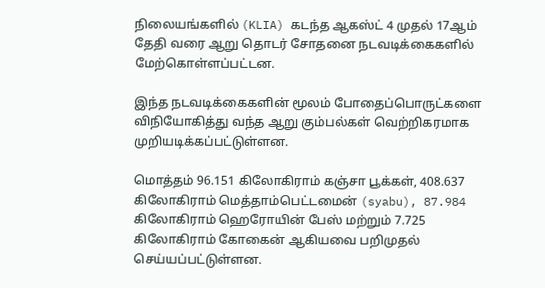நிலையங்களில் (KLIA) கடந்த ஆகஸ்ட் 4 முதல் 17ஆம் தேதி வரை ஆறு தொடர் சோதனை நடவடிக்கைகளில் மேற்கொள்ளப்பட்டன.

இந்த நடவடிக்கைகளின் மூலம் போதைப்பொருட்களை விநியோகித்து வந்த ஆறு கும்பல்கள் வெற்றிகரமாக முறியடிக்கப்பட்டுள்ளன.

மொத்தம் 96.151 கிலோகிராம் கஞ்சா பூக்கள், 408.637 கிலோகிராம் மெத்தாம்பெட்டமைன் (syabu), 87.984 கிலோகிராம் ஹெரோயின் பேஸ் மற்றும் 7.725 கிலோகிராம் கோகைன் ஆகியவை பறிமுதல் செய்யப்பட்டுள்ளன.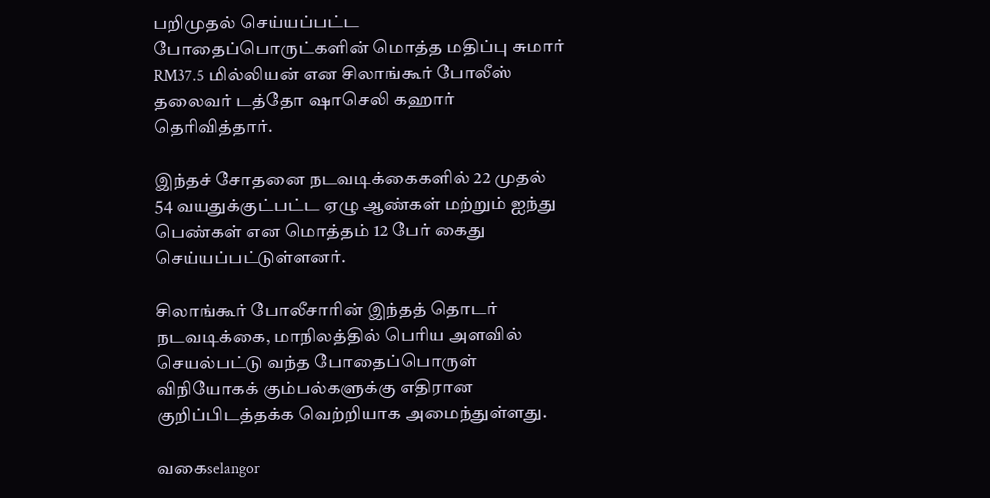பறிமுதல் செய்யப்பட்ட போதைப்பொருட்களின் மொத்த மதிப்பு சுமார் RM37.5 மில்லியன் என சிலாங்கூர் போலீஸ் தலைவர் டத்தோ ஷாசெலி கஹார் தெரிவித்தார்.

இந்தச் சோதனை நடவடிக்கைகளில் 22 முதல் 54 வயதுக்குட்பட்ட ஏழு ஆண்கள் மற்றும் ஐந்து பெண்கள் என மொத்தம் 12 பேர் கைது செய்யப்பட்டுள்ளனர்.

சிலாங்கூர் போலீசாரின் இந்தத் தொடர் நடவடிக்கை, மாநிலத்தில் பெரிய அளவில் செயல்பட்டு வந்த போதைப்பொருள் விநியோகக் கும்பல்களுக்கு எதிரான குறிப்பிடத்தக்க வெற்றியாக அமைந்துள்ளது.

வகைselangor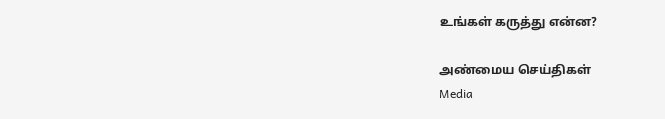உங்கள் கருத்து என்ன?

அண்மைய செய்திகள்
Media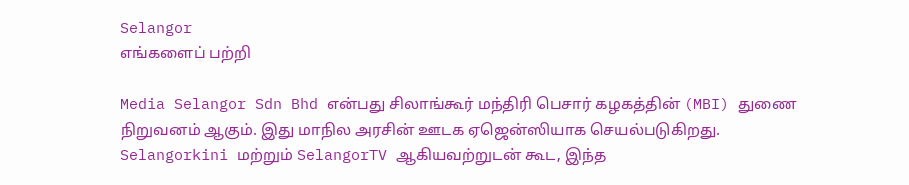Selangor
எங்களைப் பற்றி

Media Selangor Sdn Bhd என்பது சிலாங்கூர் மந்திரி பெசார் கழகத்தின் (MBI) துணை நிறுவனம் ஆகும். இது மாநில அரசின் ஊடக ஏஜென்ஸியாக செயல்படுகிறது. Selangorkini மற்றும் SelangorTV ஆகியவற்றுடன் கூட, இந்த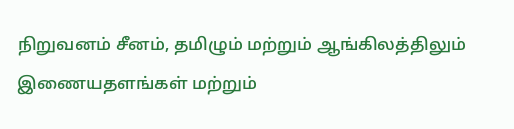நிறுவனம் சீனம், தமிழும் மற்றும் ஆங்கிலத்திலும் இணையதளங்கள் மற்றும்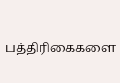பத்திரிகைகளை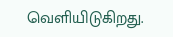வெளியிடுகிறது.